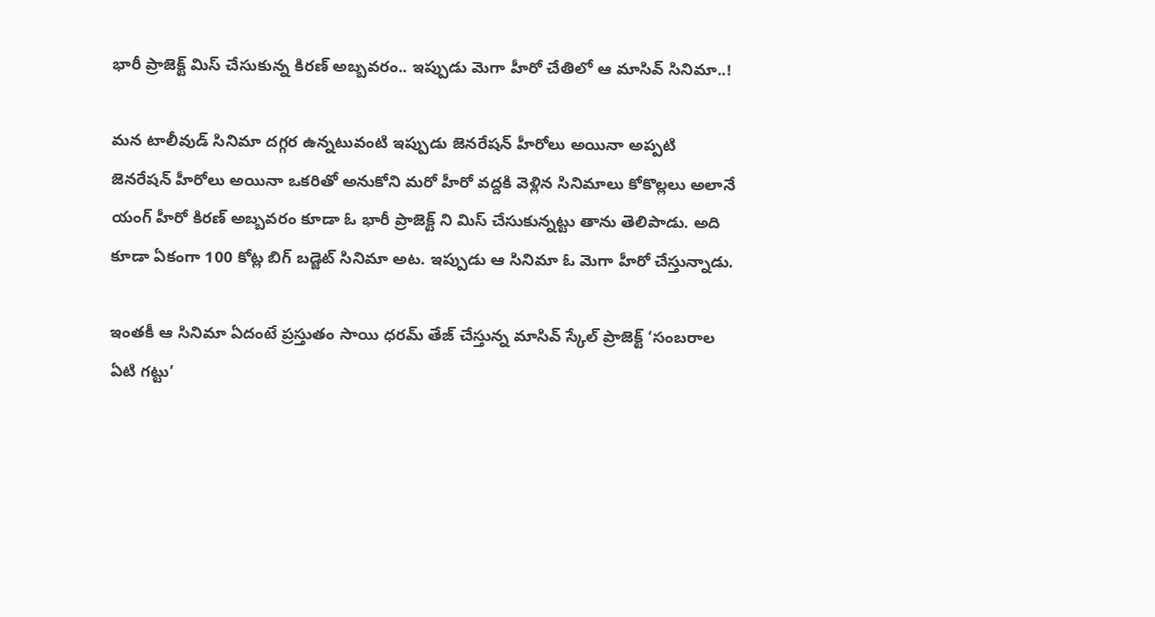భారీ ప్రాజెక్ట్ మిస్ చేసుకున్న కిరణ్ అబ్బవరం.. ఇప్పుడు మెగా హీరో చేతిలో ఆ మాసివ్ సినిమా..!

మన టాలీవుడ్ సినిమా దగ్గర ఉన్నటువంటి ఇప్పుడు జెనరేషన్ హీరోలు అయినా అప్పటి జెనరేషన్ హీరోలు అయినా ఒకరితో అనుకోని మరో హీరో వద్దకి వెళ్లిన సినిమాలు కోకొల్లలు అలానే యంగ్ హీరో కిరణ్ అబ్బవరం కూడా ఓ భారీ ప్రాజెక్ట్ ని మిస్ చేసుకున్నట్టు తాను తెలిపాడు. అది కూడా ఏకంగా 100 కోట్ల బిగ్ బడ్జెట్ సినిమా అట. ఇప్పుడు ఆ సినిమా ఓ మెగా హీరో చేస్తున్నాడు.

ఇంతకీ ఆ సినిమా ఏదంటే ప్రస్తుతం సాయి ధరమ్ తేజ్ చేస్తున్న మాసివ్ స్కేల్ ప్రాజెక్ట్ ‘సంబరాల ఏటి గట్టు’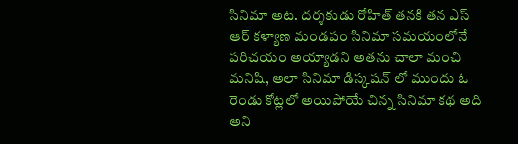సినిమా అట. దర్శకుడు రోహిత్ తనకి తన ఎస్ ఆర్ కళ్యాణ మండపం సినిమా సమయంలోనే పరిచయం అయ్యాడని అతను చాలా మంచి మనిషి, అలా సినిమా డిస్కషన్ లో ముందు ఓ రెండు కోట్లలో అయిపోయే చిన్న సినిమా కథ అది అని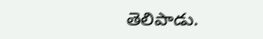తెలిపాడు.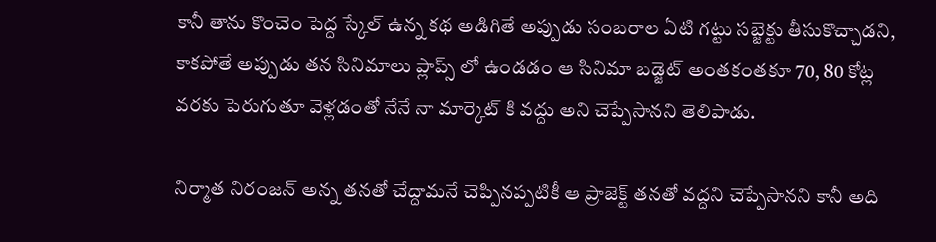కానీ తాను కొంచెం పెద్ద స్కేల్ ఉన్న కథ అడిగితే అప్పుడు సంబరాల ఏటి గట్టు సబ్జెక్టు తీసుకొచ్చాడని, కాకపోతే అప్పుడు తన సినిమాలు ప్లాప్స్ లో ఉండడం ఆ సినిమా బడ్జెట్ అంతకంతకూ 70, 80 కోట్ల వరకు పెరుగుతూ వెళ్లడంతో నేనే నా మార్కెట్ కి వద్దు అని చెప్పేసానని తెలిపాడు.

నిర్మాత నిరంజన్ అన్న తనతో చేద్దామనే చెప్పినప్పటికీ ఆ ప్రాజెక్ట్ తనతో వద్దని చెప్పేసానని కానీ అది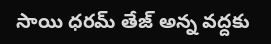సాయి ధరమ్ తేజ్ అన్న వద్దకు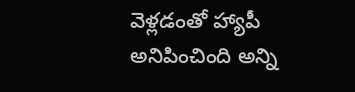వెళ్లడంతో హ్యాపీ అనిపించింది అన్ని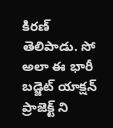కిరణ్ తెలిపాడు. సో అలా ఈ భారీ బడ్జెట్ యాక్షన్ ప్రాజెక్ట్ ని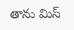తాను మిస్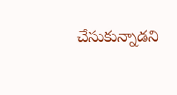చేసుకున్నాడని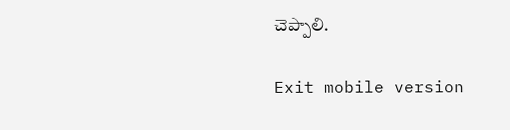చెప్పాలి.

Exit mobile version